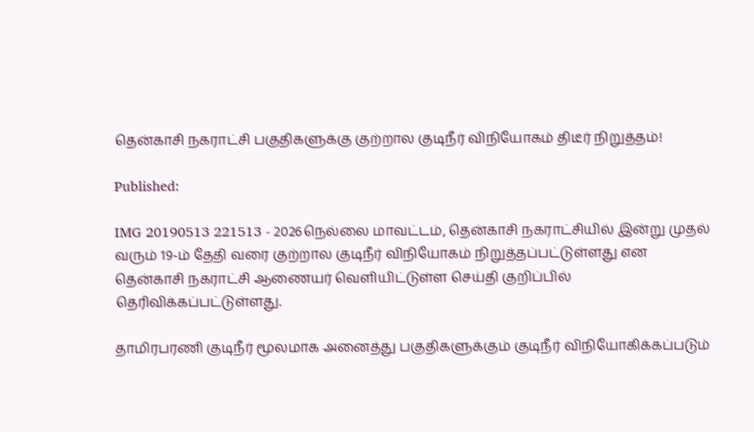தென்காசி நகராட்சி பகுதிகளுக்கு குற்றால குடிநீர் விநியோகம் திடீர் நிறுத்தம்!

Published:

IMG 20190513 221513 - 2026நெல்லை மாவட்டம், தென்காசி நகராட்சியில் இன்று முதல் வரும் 19-ம் தேதி வரை குற்றால குடிநீர் விநியோகம் நிறுத்தப்பட்டுள்ளது என தென்காசி நகராட்சி ஆணையர் வெளியிட்டுள்ள செய்தி குறிப்பில் தெரிவிக்கப்பட்டுள்ளது.

தாமிரபரணி குடிநீர் மூலமாக அனைத்து பகுதிகளுக்கும் குடிநீர் விநியோகிக்கப்படும்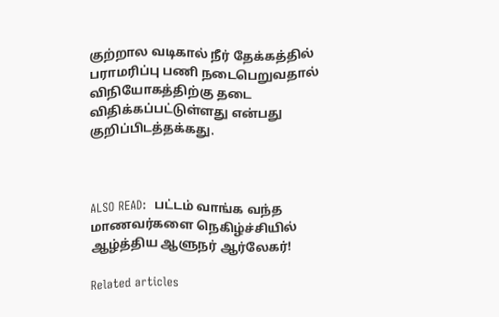குற்றால வடிகால் நீர் தேக்கத்தில் பராமரிப்பு பணி நடைபெறுவதால் விநியோகத்திற்கு தடை விதிக்கப்பட்டுள்ளது என்பது குறிப்பிடத்தக்கது.



ALSO READ:  பட்டம் வாங்க வந்த மாணவர்களை நெகிழ்ச்சியில் ஆழ்த்திய ஆளுநர் ஆர்லேகர்!

Related articles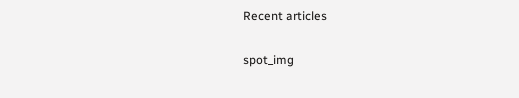Recent articles

spot_img